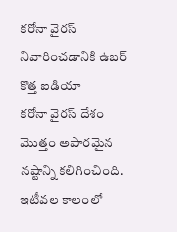కరోనా వైరస్ నివారించడానికి ఉబర్ కొత్త ఐడియా
కరోనా వైరస్ దేశం మొత్తం అపారమైన నష్టాన్ని కలిగించింది. ఇటీవల కాలంలో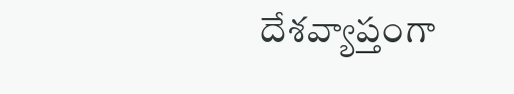దేశవ్యాప్తంగా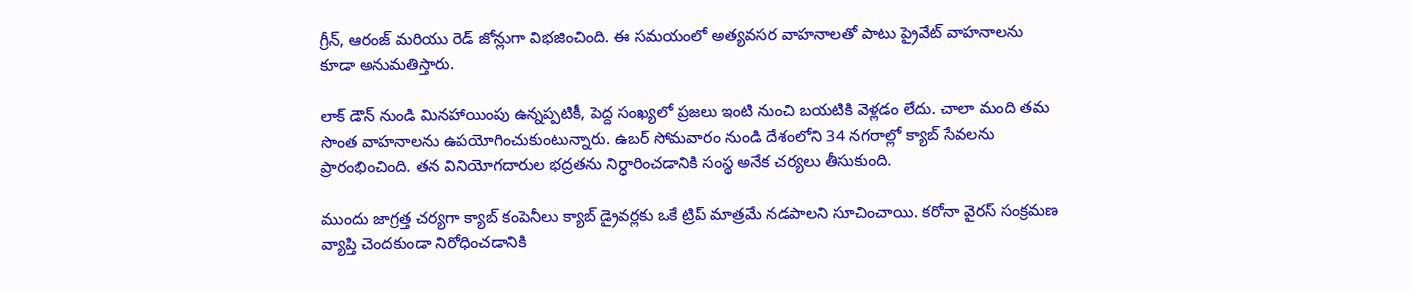గ్రీన్, ఆరంజ్ మరియు రెడ్ జోన్లుగా విభజించింది. ఈ సమయంలో అత్యవసర వాహనాలతో పాటు ప్రైవేట్ వాహనాలను కూడా అనుమతిస్తారు.

లాక్ డౌన్ నుండి మినహాయింపు ఉన్నప్పటికీ, పెద్ద సంఖ్యలో ప్రజలు ఇంటి నుంచి బయటికి వెళ్లడం లేదు. చాలా మంది తమ సొంత వాహనాలను ఉపయోగించుకుంటున్నారు. ఉబర్ సోమవారం నుండి దేశంలోని 34 నగరాల్లో క్యాబ్ సేవలను ప్రారంభించింది. తన వినియోగదారుల భద్రతను నిర్ధారించడానికి సంస్థ అనేక చర్యలు తీసుకుంది.

ముందు జాగ్రత్త చర్యగా క్యాబ్ కంపెనీలు క్యాబ్ డ్రైవర్లకు ఒకే ట్రిప్ మాత్రమే నడపాలని సూచించాయి. కరోనా వైరస్ సంక్రమణ వ్యాప్తి చెందకుండా నిరోధించడానికి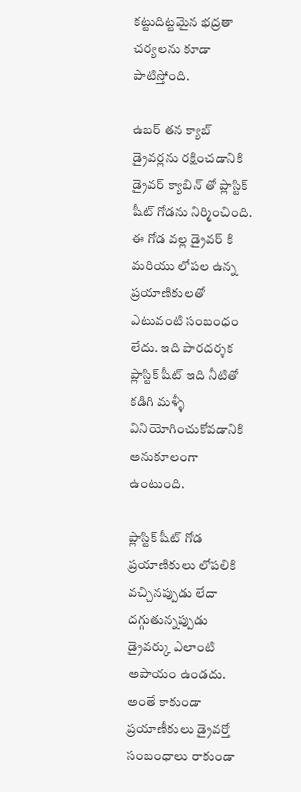కట్టుదిట్టమైన భద్రతా చర్యలను కూడా పాటిస్తోంది.

ఉబర్ తన క్యాబ్ డ్రైవర్లను రక్షించడానికి డ్రైవర్ క్యాబిన్ తో ప్లాస్టిక్ షీట్ గోడను నిర్మించింది. ఈ గోడ వల్ల డ్రైవర్ కి మరియు లోపల ఉన్న ప్రయాణికులతో ఎటువంటి సంబంధం లేదు. ఇది పారదర్శక ప్లాస్టిక్ షీట్ ఇది నీటితో కడిగి మళ్ళీ వినియోగించుకోవడానికి అనుకూలంగా ఉంటుంది.

ప్లాస్టిక్ షీట్ గోడ ప్రయాణికులు లోపలికి వచ్చినప్పుడు లేదా దగ్గుతున్నప్పుడు డ్రైవర్కు ఎలాంటి అపాయం ఉండదు. అంతే కాకుండా ప్రయాణీకులు డ్రైవర్తో సంబంధాలు రాకుండా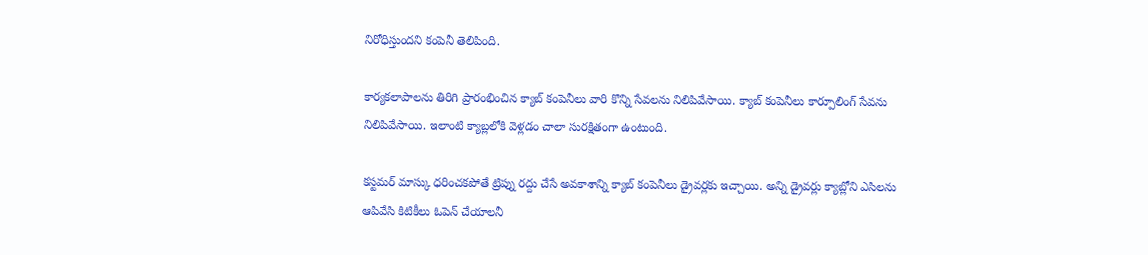నిరోధిస్తుందని కంపెనీ తెలిపింది.

కార్యకలాపాలను తిరిగి ప్రారంభించిన క్యాబ్ కంపెనీలు వారి కొన్ని సేవలను నిలిపివేసాయి. క్యాబ్ కంపెనీలు కార్పూలింగ్ సేవను నిలిపివేసాయి. ఇలాంటి క్యాబ్లలోకి వెళ్లడం చాలా సురక్షితంగా ఉంటుంది.

కస్టమర్ మాస్కు ధరించకపోతే ట్రిప్ను రద్దు చేసే అవకాశాన్ని క్యాబ్ కంపెనీలు డ్రైవర్లకు ఇచ్చాయి. అన్ని డ్రైవర్లు క్యాబ్లోని ఎసిలను ఆపివేసి కిటికీలు ఓపెన్ చేయాలనీ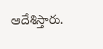ఆదేశిస్తారు.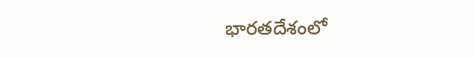భారతదేశంలో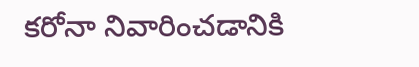కరోనా నివారించడానికి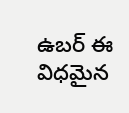ఉబర్ ఈ విధమైన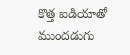కొత్త ఐడియాతో ముందడుగు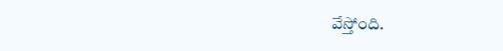వేస్తోంది.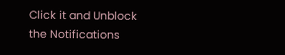Click it and Unblock the Notifications